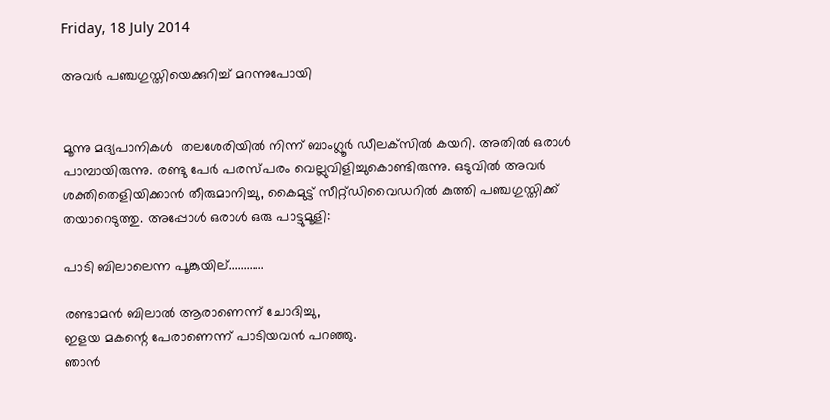Friday, 18 July 2014

അവര്‍ പഞ്ചഗുസ്തിയെക്കുറിച്ച് മറന്നുപോയി


മൂന്നു മദ്യപാനികള്‍  തലശേരിയില്‍ നിന്ന് ബാംഗ്ലൂര്‍ ഡീലക്‌സില്‍ കയറി. അതില്‍ ഒരാള്‍ പാമ്പായിരുന്നു. രണ്ടു പേര്‍ പരസ്പരം വെല്ലുവിളിച്ചുകൊണ്ടിരുന്നു. ഒടുവില്‍ അവര്‍ ശക്തിതെളിയിക്കാന്‍ തീരുമാനിച്ചു, കൈമുട്ട് സീറ്റ്ഡിവൈഡറില്‍ കുത്തി പഞ്ചഗുസ്തിക്ക് തയാറെടുത്തു. അപ്പോള്‍ ഒരാള്‍ ഒരു പാട്ടുമൂളി:

പാടി ബിലാലെന്ന പൂങ്കുയില്............

രണ്ടാമന്‍ ബിലാല്‍ ആരാണെന്ന് ചോദിച്ചു,
ഇളയ മകന്റെ പേരാണെന്ന് പാടിയവന്‍ പറഞ്ഞു.
ഞാന്‍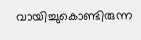വായിച്ചുകൊണ്ടിരുന്ന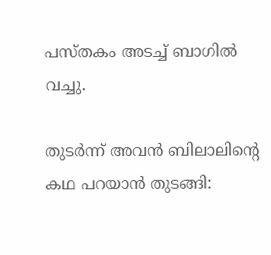പസ്തകം അടച്ച് ബാഗില്‍ വച്ചു.

തുടര്‍ന്ന് അവന്‍ ബിലാലിന്റെ കഥ പറയാന്‍ തുടങ്ങി: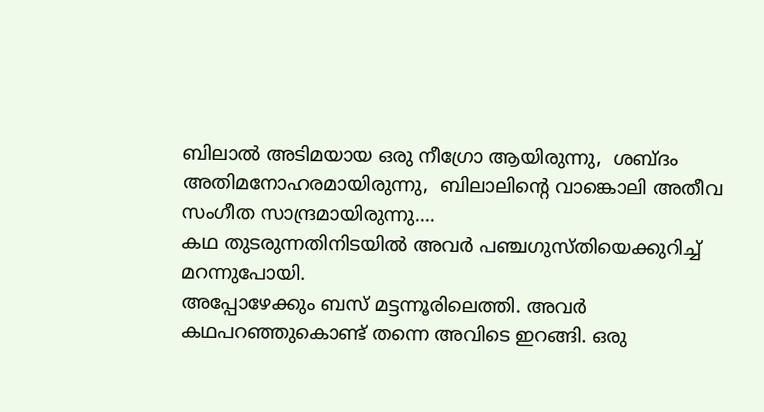ബിലാല്‍ അടിമയായ ഒരു നീഗ്രോ ആയിരുന്നു,  ശബ്ദം അതിമനോഹരമായിരുന്നു,  ബിലാലിന്റെ വാങ്കൊലി അതീവ സംഗീത സാന്ദ്രമായിരുന്നു....
കഥ തുടരുന്നതിനിടയില്‍ അവര്‍ പഞ്ചഗുസ്തിയെക്കുറിച്ച് മറന്നുപോയി.
അപ്പോഴേക്കും ബസ് മട്ടന്നൂരിലെത്തി. അവര്‍ കഥപറഞ്ഞുകൊണ്ട് തന്നെ അവിടെ ഇറങ്ങി. ഒരു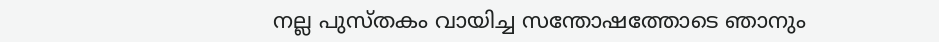നല്ല പുസ്തകം വായിച്ച സന്തോഷത്തോടെ ഞാനും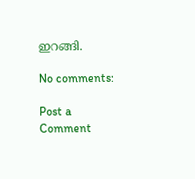ഇറങ്ങി.

No comments:

Post a Comment